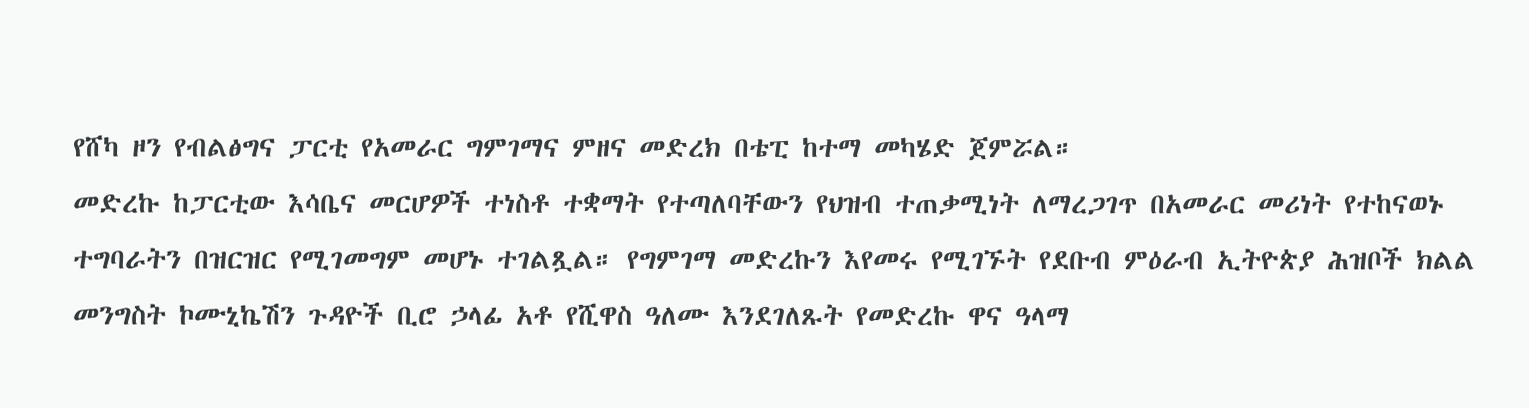የሸካ ዞን የብልፅግና ፓርቲ የአመራር ግምገማና ምዘና መድረክ በቴፒ ከተማ መካሄድ ጀምሯል።
መድረኩ ከፓርቲው እሳቤና መርሆዎች ተነስቶ ተቋማት የተጣለባቸውን የህዝብ ተጠቃሚነት ለማረጋገጥ በአመራር መሪነት የተከናወኑ ተግባራትን በዝርዝር የሚገመግም መሆኑ ተገልጿል። የግምገማ መድረኩን እየመሩ የሚገኙት የደቡብ ምዕራብ ኢትዮጵያ ሕዝቦች ክልል መንግስት ኮሙኒኬሽን ጉዳዮች ቢሮ ኃላፊ አቶ የሺዋስ ዓለሙ እንደገለጹት የመድረኩ ዋና ዓላማ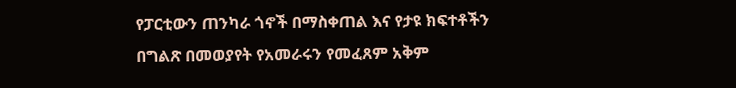የፓርቲውን ጠንካራ ጎኖች በማስቀጠል እና የታዩ ክፍተቶችን በግልጽ በመወያየት የአመራሩን የመፈጸም አቅም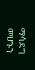ማሳደግ መሆኑን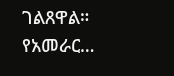ገልጸዋል። የአመራር…